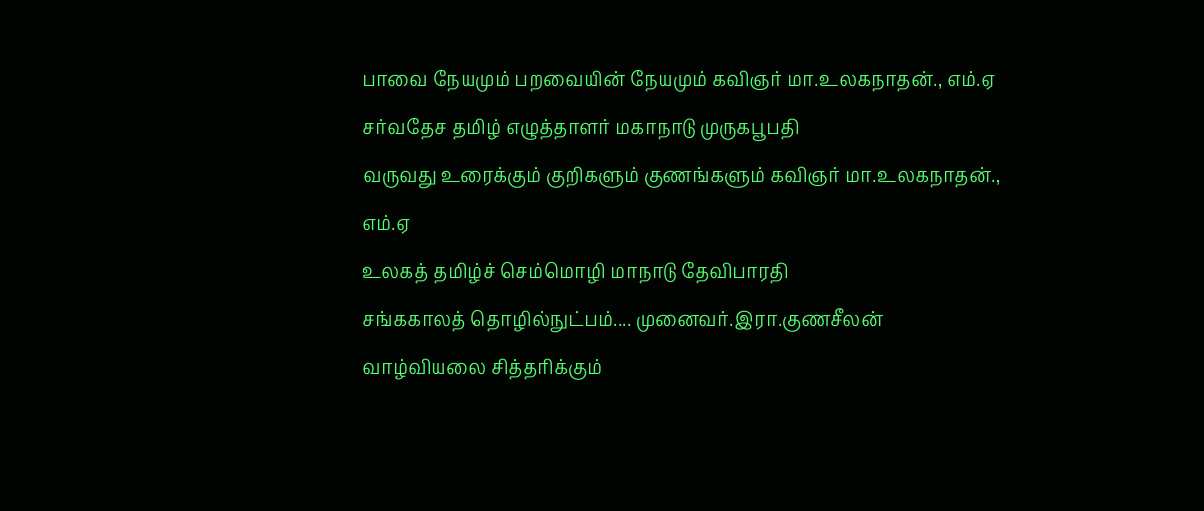பாவை நேயமும் பறவையின் நேயமும் கவிஞர் மா.உலகநாதன்., எம்.ஏ
சர்வதேச தமிழ் எழுத்தாளர் மகாநாடு முருகபூபதி
வருவது உரைக்கும் குறிகளும் குணங்களும் கவிஞர் மா.உலகநாதன்., எம்.ஏ
உலகத் தமிழ்ச் செம்மொழி மாநாடு தேவிபாரதி
சங்ககாலத் தொழில்நுட்பம்.... முனைவர்.இரா.குணசீலன்
வாழ்வியலை சித்தரிக்கும்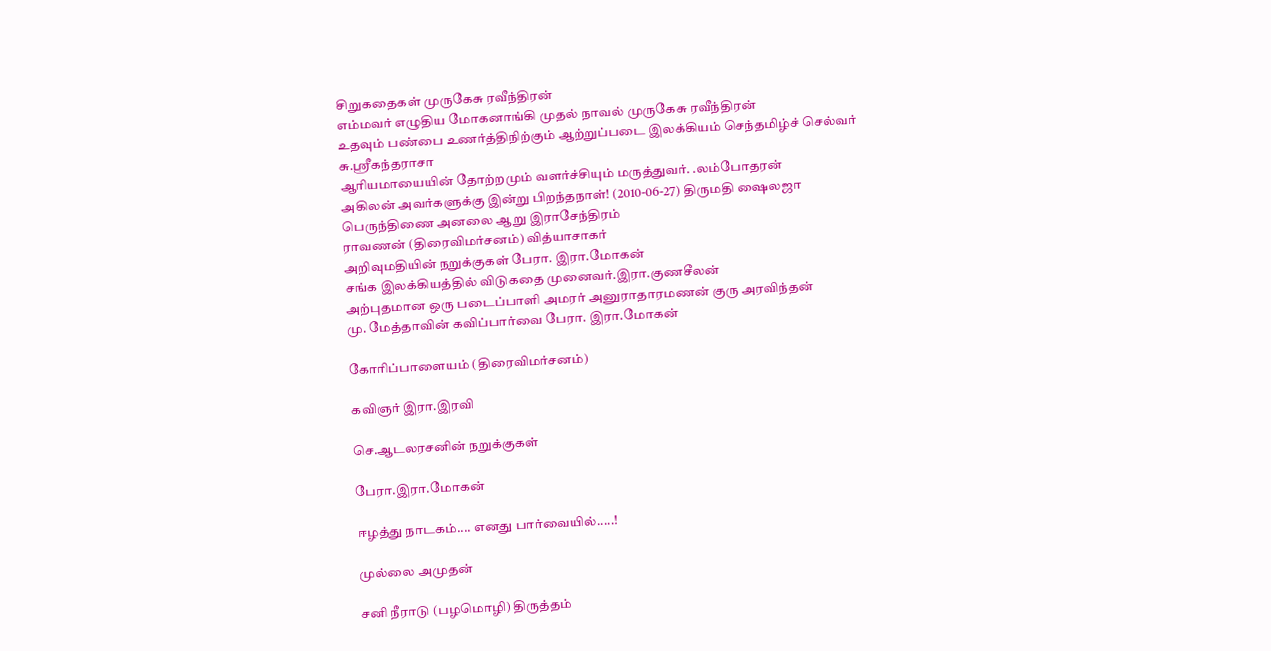சிறுகதைகள் முருகேசு ரவீந்திரன்
எம்மவர் எழுதிய மோகனாங்கி முதல் நாவல் முருகேசு ரவீந்திரன்
உதவும் பண்பை உணர்த்திநிற்கும் ஆற்றுப்படை இலக்கியம் செந்தமிழ்ச் செல்வர் சு.ஸ்ரீகந்தராசா
ஆரியமாயையின் தோற்றமும் வளர்ச்சியும் மருத்துவர். .லம்போதரன்
அகிலன் அவர்களுக்கு இன்று பிறந்தநாள்! (2010-06-27) திருமதி ஷைலஜா
பெருந்திணை அனலை ஆறு இராசேந்திரம்
ராவணன் (திரைவிமர்சனம்) வித்யாசாகர்
அறிவுமதியின் நறுக்குகள் பேரா. இரா.மோகன்
சங்க இலக்கியத்தில் விடுகதை முனைவர்.இரா.குணசீலன்
அற்புதமான ஒரு படைப்பாளி அமரர் அனுராதாரமணன் குரு அரவிந்தன்
மு. மேத்தாவின் கவிப்பார்வை பேரா. இரா.மோகன்

கோரிப்பாளையம் (திரைவிமர்சனம்)

கவிஞர் இரா.இரவி

செ.ஆடலரசனின் நறுக்குகள்

பேரா.இரா.மோகன்

ஈழத்து நாடகம்.... எனது பார்வையில்.....!

முல்லை அமுதன்

சனி நீராடு (பழமொழி) திருத்தம்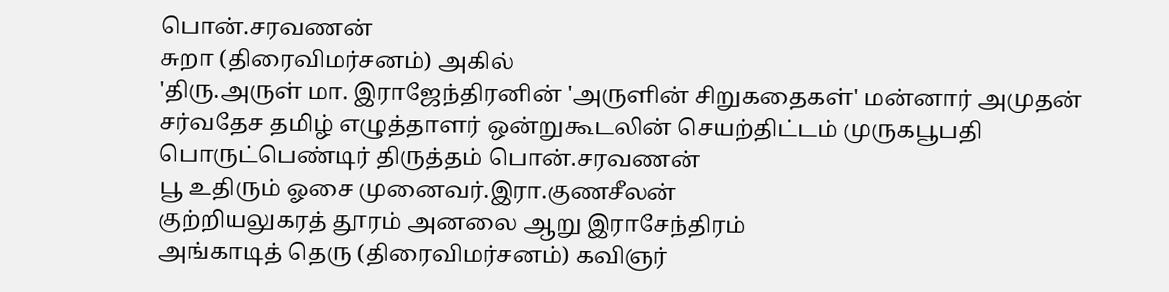பொன்.சரவணன்
சுறா (திரைவிமர்சனம்) அகில்
'திரு.அருள் மா. இராஜேந்திரனின் 'அருளின் சிறுகதைகள்' மன்னார் அமுதன்
சர்வதேச தமிழ் எழுத்தாளர் ஒன்றுகூடலின் செயற்திட்டம் முருகபூபதி
பொருட்பெண்டிர் திருத்தம் பொன்.சரவணன்
பூ உதிரும் ஓசை முனைவர்.இரா.குணசீலன்
குற்றியலுகரத் தூரம் அனலை ஆறு இராசேந்திரம்
அங்காடித் தெரு (திரைவிமர்சனம்) கவிஞர்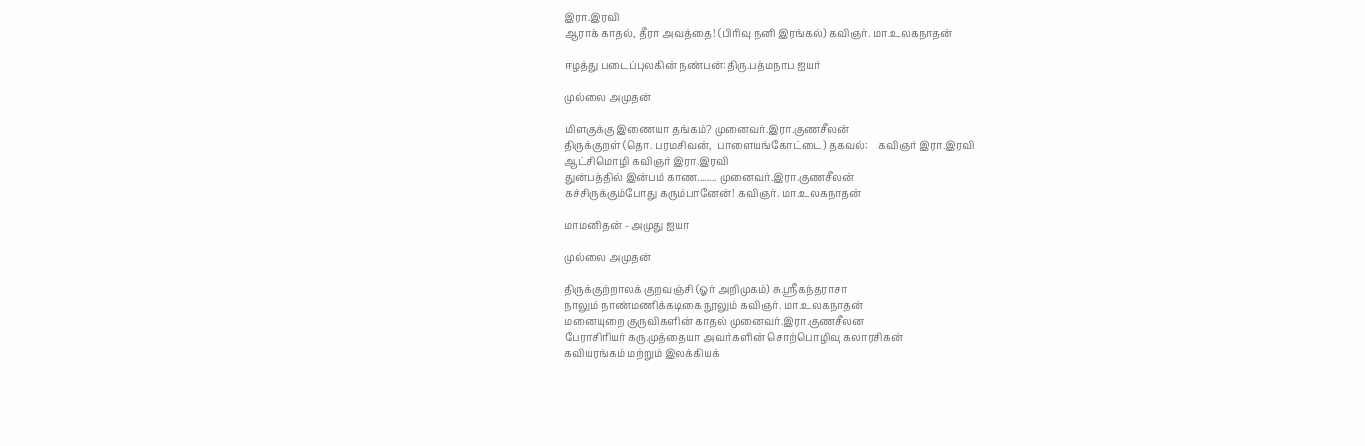இரா.இரவி
ஆராக் காதல், தீரா அவத்தை! (பிரிவு நனி இரங்கல்) கவிஞர். மா.உலகநாதன்

ஈழத்து படைப்புலகின் நண்பன்:திரு.பத்மநாப ஐயர்

முல்லை அமுதன்

மிளகுக்கு இணையா தங்கம்? முனைவர்.இரா.குணசீலன்
திருக்குறள் (தொ. பரமசிவன்,  பாளையங்கோட்டை) தகவல்:    கவிஞர் இரா.இரவி
ஆட்சிமொழி கவிஞர் இரா.இரவி
துன்பத்தில் இன்பம் காண........ முனைவர்.இரா.குணசீலன்
கச்சிருக்கும்போது கரும்பானேன்! கவிஞர். மா.உலகநாதன்

மாமனிதன் - அமுது ஐயா

முல்லை அமுதன்

திருக்குற்றாலக் குறவஞ்சி (ஓர் அறிமுகம்) சு.ஸ்ரீகந்தராசா
நாலும் நாண்மணிக்கடிகை நூலும் கவிஞர். மா.உலகநாதன்
மனையுறை குருவிகளின் காதல் முனைவர்.இரா.குணசீலன
பேராசிரியர் கரு.முத்தையா அவர்களின் சொற்பொழிவு கலாரசிகன்
கவியரங்கம் மற்றும் இலக்கியக்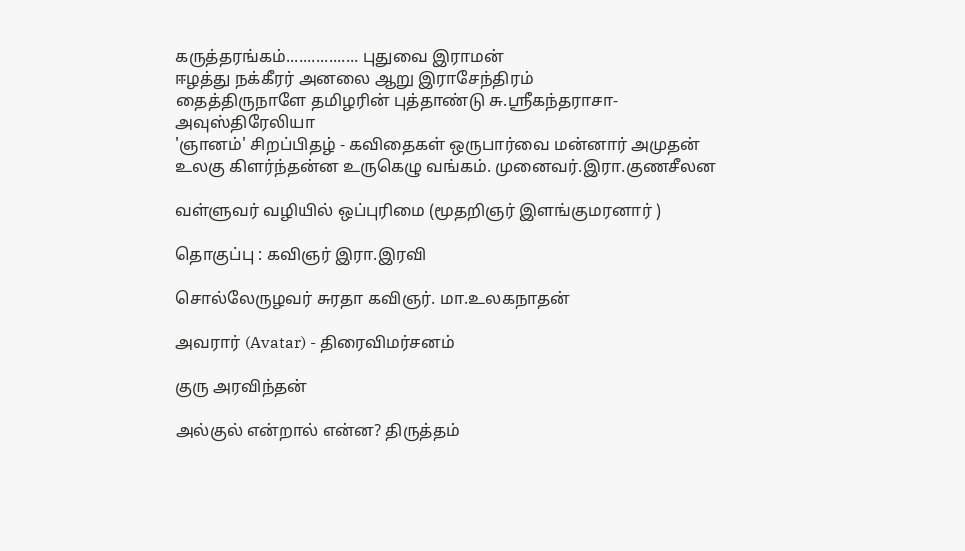கருத்தரங்கம்................. புதுவை இராமன்
ஈழத்து நக்கீரர் அனலை ஆறு இராசேந்திரம்
தைத்திருநாளே தமிழரின் புத்தாண்டு சு.ஸ்ரீகந்தராசா-அவுஸ்திரேலியா
'ஞானம்' சிறப்பிதழ் - கவிதைகள் ஒருபார்வை மன்னார் அமுதன்
உலகு கிளர்ந்தன்ன உருகெழு வங்கம். முனைவர்.இரா.குணசீலன

வள்ளுவர் வழியில் ஒப்புரிமை (மூதறிஞர் இளங்குமரனார் )

தொகுப்பு : கவிஞர் இரா.இரவி

சொல்லேருழவர் சுரதா கவிஞர். மா.உலகநாதன்

அவரார் (Avatar) - திரைவிமர்சனம்

குரு அரவிந்தன்

அல்குல் என்றால் என்ன? திருத்தம்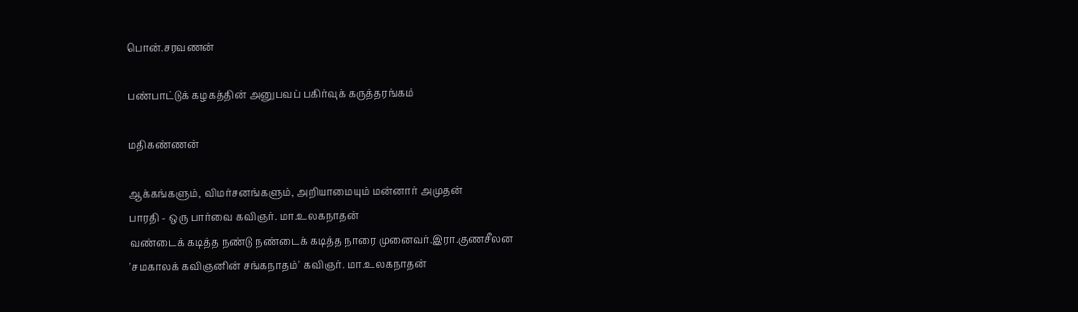பொன்.சரவணன்

பண்பாட்டுக் கழகத்தின் அனுபவப் பகிர்வுக் கருத்தரங்கம்

மதிகண்ணன்

ஆக்கங்களும், விமர்சனங்களும், அறியாமையும் மன்னார் அமுதன்
பாரதி - ஒரு பார்வை கவிஞர். மா.உலகநாதன்
வண்டைக் கடித்த நண்டு நண்டைக் கடித்த நாரை முனைவர்.இரா.குணசீலன
'சமகாலக் கவிஞனின் சங்கநாதம்' கவிஞர். மா.உலகநாதன்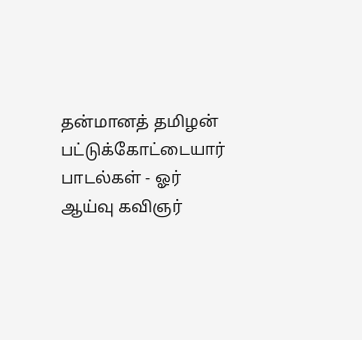தன்மானத் தமிழன் பட்டுக்கோட்டையார் பாடல்கள் - ஓர் ஆய்வு கவிஞர்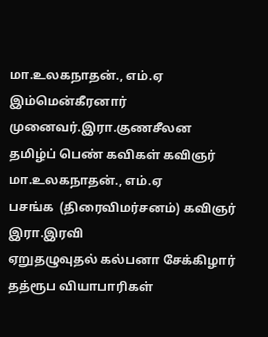மா.உலகநாதன்., எம்.ஏ
இம்மென்கீரனார் முனைவர்.இரா.குணசீலன
தமிழ்ப் பெண் கவிகள் கவிஞர் மா.உலகநாதன்., எம்.ஏ
பசங்க  (திரைவிமர்சனம்) கவிஞர் இரா.இரவி
ஏறுதழுவுதல் கல்பனா சேக்கிழார்
தத்ரூப வியாபாரிகள்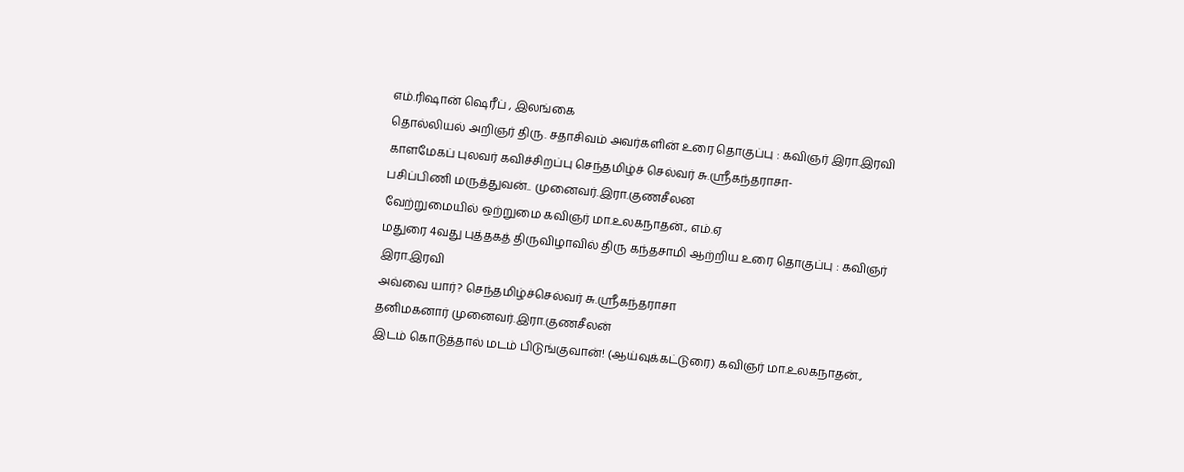எம்.ரிஷான் ஷெரீப் , இலங்கை
தொல்லியல் அறிஞர் திரு. சதாசிவம் அவர்களின் உரை தொகுப்பு : கவிஞர் இரா.இரவி
காளமேகப் புலவர் கவிச்சிறப்பு செந்தமிழ்ச் செல்வர் சு.ஸ்ரீகந்தராசா-
பசிப்பிணி மருத்துவன்.. முனைவர்.இரா.குணசீலன
வேற்றுமையில் ஒற்றுமை கவிஞர் மா.உலகநாதன்., எம்.ஏ
மதுரை 4வது புத்தகத் திருவிழாவில் திரு கந்தசாமி ஆற்றிய உரை தொகுப்பு : கவிஞர் இரா.இரவி
அவ்வை யார்? செந்தமிழ்ச்செல்வர் சு.ஸ்ரீகந்தராசா
தனிமகனார் முனைவர்.இரா.குணசீலன்
இடம் கொடுத்தால் மடம் பிடுங்குவான்! (ஆய்வுக்கட்டுரை) கவிஞர் மா.உலகநாதன்.,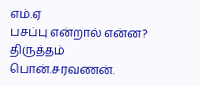எம்.ஏ
பசப்பு என்றால் என்ன? திருத்தம் பொன்.சரவணன்.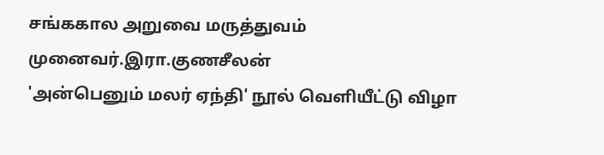சங்ககால அறுவை மருத்துவம் முனைவர்.இரா.குணசீலன்
'அன்பெனும் மலர் ஏந்தி' நூல் வெளியீட்டு விழா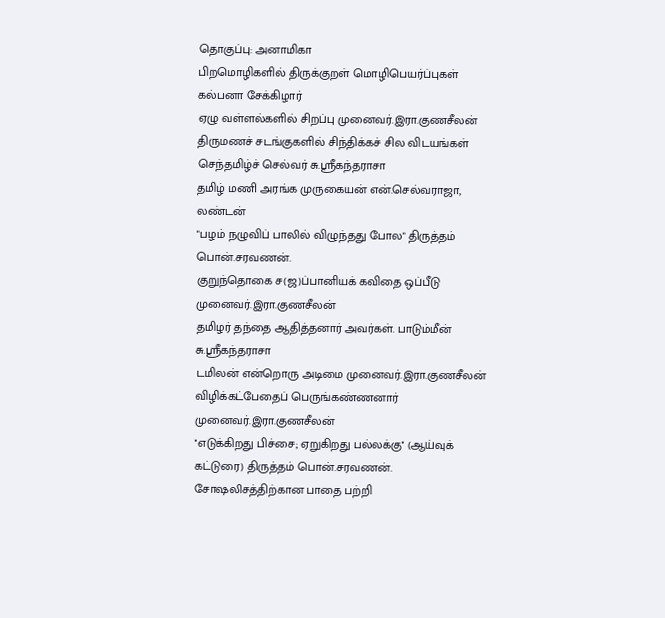தொகுப்பு: அனாமிகா
பிறமொழிகளில் திருக்குறள் மொழிபெயர்ப்புகள் கல்பனா சேக்கிழார்
ஏழு வள்ளல்களில் சிறப்பு முனைவர்.இரா.குணசீலன்
திருமணச் சடங்குகளில் சிந்திக்கச் சில விடயங்கள் செந்தமிழ்ச் செல்வர் சு.ஸ்ரீகந்தராசா
தமிழ் மணி அரங்க முருகையன் என்.செல்வராஜா,  லண்டன்
"பழம் நழுவிப் பாலில் விழுந்தது போல" திருத்தம் பொன்.சரவணன்.
குறுந்தொகை ச(ஜ)ப்பானியக் கவிதை ஒப்பீடு முனைவர்.இரா.குணசீலன்
தமிழர் தந்தை ஆதித்தனார் அவர்கள். பாடும்மீன் சு.ஸ்ரீகந்தராசா
டமிலன் என்றொரு அடிமை முனைவர்.இரா.குணசீலன்
விழிக்கட்பேதைப் பெருங்கண்ணனார் முனைவர்.இரா.குணசீலன்
''எடுக்கிறது பிச்சை; ஏறுகிறது பல்லக்கு'' (ஆய்வுக் கட்டுரை) திருத்தம் பொன்.சரவணன்.
சோஷலிசத்திற்கான பாதை பற்றி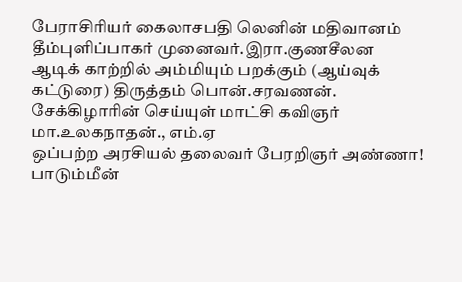பேராசிரியர் கைலாசபதி லெனின் மதிவானம்
தீம்புளிப்பாகர் முனைவர்.இரா.குணசீலன
ஆடிக் காற்றில் அம்மியும் பறக்கும் (ஆய்வுக் கட்டுரை) திருத்தம் பொன்.சரவணன்.
சேக்கிழாரின் செய்யுள் மாட்சி கவிஞர் மா.உலகநாதன்., எம்.ஏ
ஒப்பற்ற அரசியல் தலைவர் பேரறிஞர் அண்ணா! பாடும்மீன்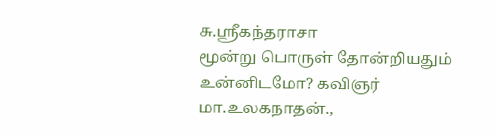சு.ஸ்ரீகந்தராசா
மூன்று பொருள் தோன்றியதும் உன்னிடமோ? கவிஞர் மா.உலகநாதன்.,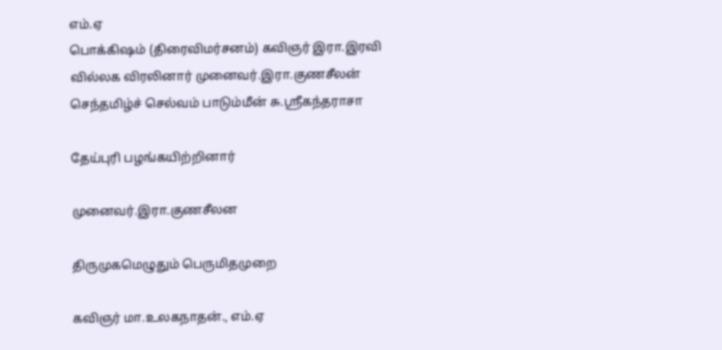எம்.ஏ
பொக்கிஷம் (திரைவிமர்சனம்) கவிஞர் இரா.இரவி
வில்லக விரலினார் முனைவர்.இரா.குணசீலன்
செந்தமிழ்ச் செல்வம் பாடும்மீன் சு.ஸ்ரீகந்தராசா

தேய்புரி பழங்கயிற்றினார்

முனைவர்.இரா.குணசீலன

திருமுகமெழுதும் பெருமிதமுறை

கவிஞர் மா.உலகநாதன்., எம்.ஏ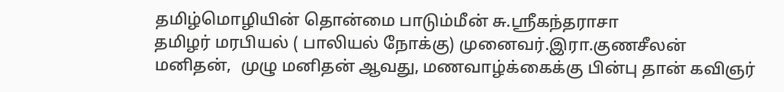தமிழ்மொழியின் தொன்மை பாடும்மீன் சு.ஸ்ரீகந்தராசா
தமிழர் மரபியல் ( பாலியல் நோக்கு) முனைவர்.இரா.குணசீலன்
மனிதன்,  முழு மனிதன் ஆவது, மணவாழ்க்கைக்கு பின்பு தான் கவிஞர்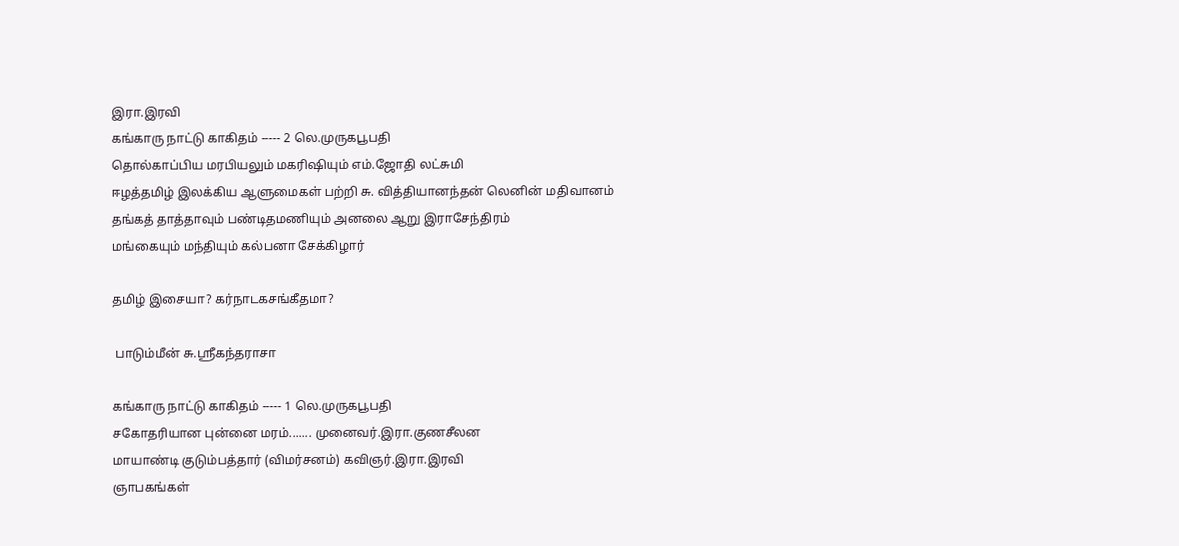இரா.இரவி
கங்காரு நாட்டு காகிதம் ----- 2 லெ.முருகபூபதி
தொல்காப்பிய மரபியலும் மகரிஷியும் எம்.ஜோதி லட்சுமி
ஈழத்தமிழ் இலக்கிய ஆளுமைகள் பற்றி சு. வித்தியானந்தன் லெனின் மதிவானம்
தங்கத் தாத்தாவும் பண்டிதமணியும் அனலை ஆறு இராசேந்திரம்
மங்கையும் மந்தியும் கல்பனா சேக்கிழார்

தமிழ் இசையா? கர்நாடகசங்கீதமா?

 பாடும்மீன் சு.ஸ்ரீகந்தராசா

கங்காரு நாட்டு காகிதம் ----- 1 லெ.முருகபூபதி
சகோதரியான புன்னை மரம்....... முனைவர்.இரா.குணசீலன
மாயாண்டி குடும்பத்தார் (விமர்சனம்) கவிஞர்.இரா.இரவி
ஞாபகங்கள்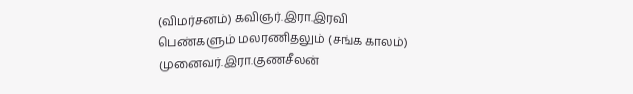(விமர்சனம்) கவிஞர்.இரா.இரவி
பெண்களும் மலரணிதலும் (சங்க காலம்) முனைவர்.இரா.குணசீலன்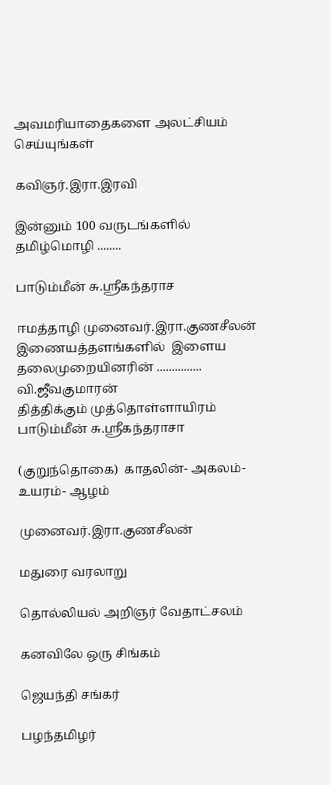அவமரியாதைகளை அலட்சியம் செய்யுங்கள்

கவிஞர்.இரா.இரவி

இன்னும் 100 வருடங்களில் தமிழ்மொழி ........

பாடும்மீன் சு.ஸ்ரீகந்தராச

ஈமத்தாழி முனைவர்.இரா.குணசீலன்
இணையத்தளங்களில்  இளைய   தலைமுறையினரின் ............... வி.ஜீவகுமாரன்
தித்திக்கும் முத்தொள்ளாயிரம்  பாடும்மீன் சு.ஸ்ரீகந்தராசா

(குறுந்தொகை)  காதலின்- அகலம்- உயரம்- ஆழம்

முனைவர்.இரா.குணசீலன்

மதுரை வரலாறு

தொல்லியல் அறிஞர் வேதாட்சலம்

கனவிலே ஒரு சிங்கம்

ஜெயந்தி சங்கர்

பழந்தமிழர்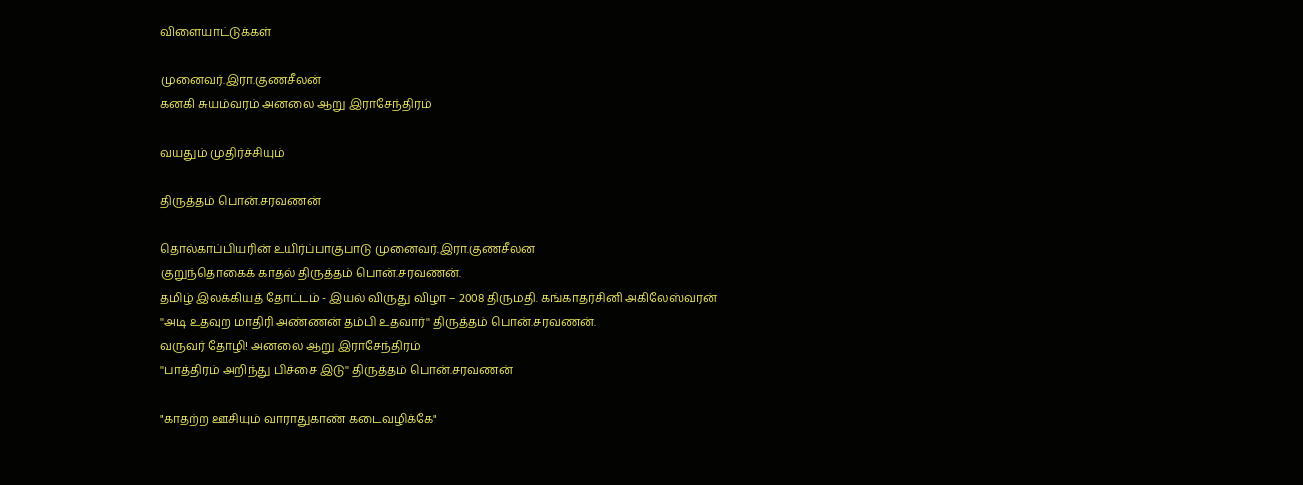விளையாட்டுக்கள்

முனைவர்.இரா.குணசீலன்
கனகி சுயம்வரம் அனலை ஆறு இராசேந்திரம்

வயதும் முதிர்ச்சியும்

திருத்தம் பொன்.சரவணன்

தொல்காப்பியரின் உயிர்ப்பாகுபாடு முனைவர்.இரா.குணசீலன
குறுந்தொகைக் காதல் திருத்தம் பொன்.சரவணன்.
தமிழ் இலக்கியத் தோட்டம் - இயல் விருது விழா – 2008 திருமதி. கங்காதர்சினி அகிலேஸ்வரன்
''அடி உதவுற மாதிரி அண்ணன் தம்பி உதவார்'' திருத்தம் பொன்.சரவணன்.
வருவர் தோழி! அனலை ஆறு இராசேந்திரம்
''பாத்திரம் அறிந்து பிச்சை இடு'' திருத்தம் பொன்.சரவணன்

"காதற்ற ஊசியும் வாராதுகாண் கடைவழிக்கே"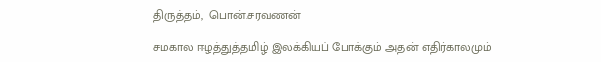திருத்தம்,  பொன்.சரவணன்

சமகால ஈழத்துத்தமிழ் இலக்கியப் போக்கும் அதன் எதிர்காலமும்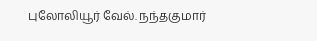புலோலியூர் வேல். நந்தகுமார்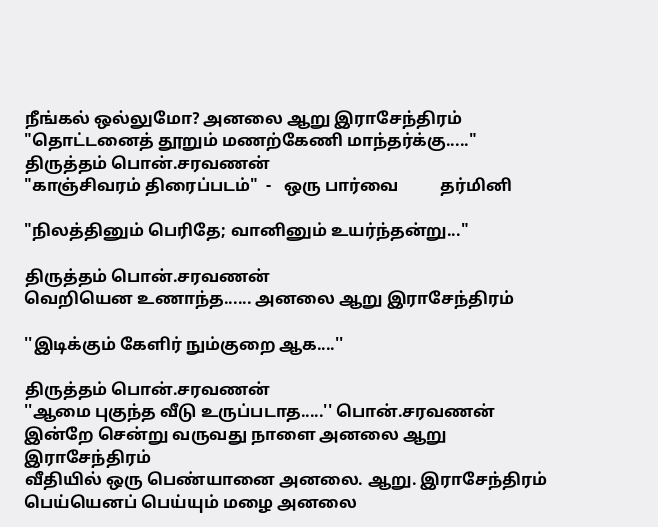நீங்கல் ஒல்லுமோ? அனலை ஆறு இராசேந்திரம்
"தொட்டனைத் தூறும் மணற்கேணி மாந்தர்க்கு....." திருத்தம் பொன்.சரவணன்
"காஞ்சிவரம் திரைப்படம்"  -   ஒரு பார்வை          தர்மினி

"நிலத்தினும் பெரிதே; வானினும் உயர்ந்தன்று..."

திருத்தம் பொன்.சரவணன்
வெறியென உணாந்த...... அனலை ஆறு இராசேந்திரம்

''இடிக்கும் கேளிர் நும்குறை ஆக....''

திருத்தம் பொன்.சரவணன்
''ஆமை புகுந்த வீடு உருப்படாத.....'' பொன்.சரவணன்
இன்றே சென்று வருவது நாளை அனலை ஆறு இராசேந்திரம்
வீதியில் ஒரு பெண்யானை அனலை. ஆறு. இராசேந்திரம்
பெய்யெனப் பெய்யும் மழை அனலை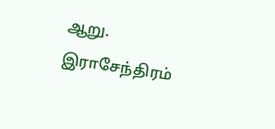ஆறு. இராசேந்திரம்